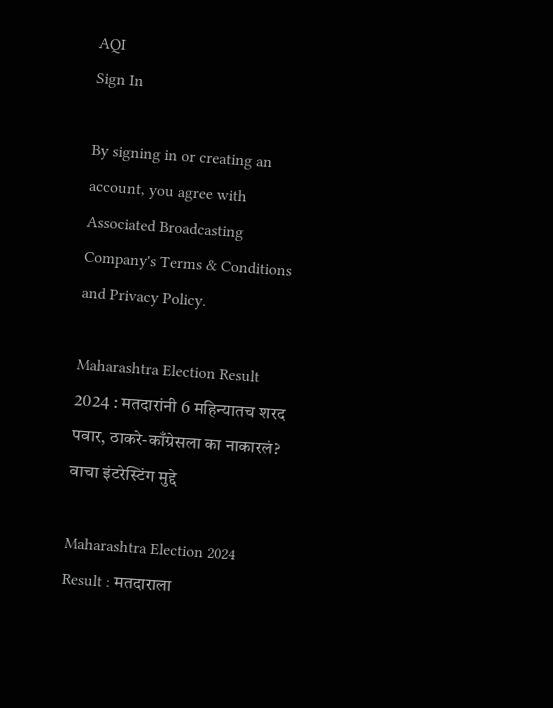AQI
Sign In

By signing in or creating an account, you agree with Associated Broadcasting Company's Terms & Conditions and Privacy Policy.

Maharashtra Election Result 2024 : मतदारांनी 6 महिन्यातच शरद पवार, ठाकरे-काँग्रेसला का नाकारलं? वाचा इंटरेस्टिंग मुद्दे

Maharashtra Election 2024 Result : मतदाराला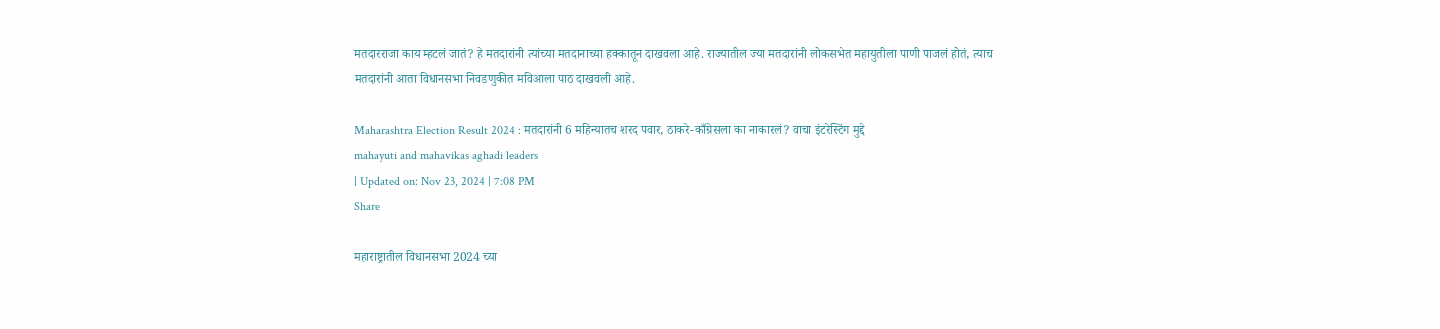मतदारराजा काय म्हटलं जातं? हे मतदारांनी त्यांच्या मतदानाच्या हक्कातून दाखवला आहे. राज्यातील ज्या मतदारांनी लोकसभेत महायुतीला पाणी पाजलं होतं, त्याच मतदारांनी आता विधानसभा निवडणुकीत मविआला पाठ दाखवली आहे.

Maharashtra Election Result 2024 : मतदारांनी 6 महिन्यातच शरद पवार, ठाकरे-काँग्रेसला का नाकारलं? वाचा इंटरेस्टिंग मुद्दे
mahayuti and mahavikas aghadi leaders
| Updated on: Nov 23, 2024 | 7:08 PM
Share

महाराष्ट्रातील विधानसभा 2024 च्या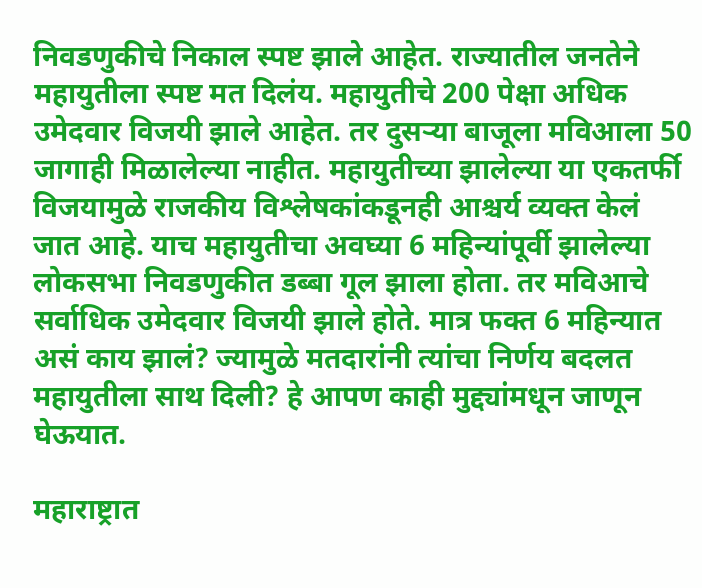निवडणुकीचे निकाल स्पष्ट झाले आहेत. राज्यातील जनतेने महायुतीला स्पष्ट मत दिलंय. महायुतीचे 200 पेक्षा अधिक उमेदवार विजयी झाले आहेत. तर दुसऱ्या बाजूला मविआला 50 जागाही मिळालेल्या नाहीत. महायुतीच्या झालेल्या या एकतर्फी विजयामुळे राजकीय विश्लेषकांकडूनही आश्चर्य व्यक्त केलं जात आहे. याच महायुतीचा अवघ्या 6 महिन्यांपूर्वी झालेल्या लोकसभा निवडणुकीत डब्बा गूल झाला होता. तर मविआचे सर्वाधिक उमेदवार विजयी झाले होते. मात्र फक्त 6 महिन्यात असं काय झालं? ज्यामुळे मतदारांनी त्यांचा निर्णय बदलत महायुतीला साथ दिली? हे आपण काही मुद्द्यांमधून जाणून घेऊयात.

महाराष्ट्रात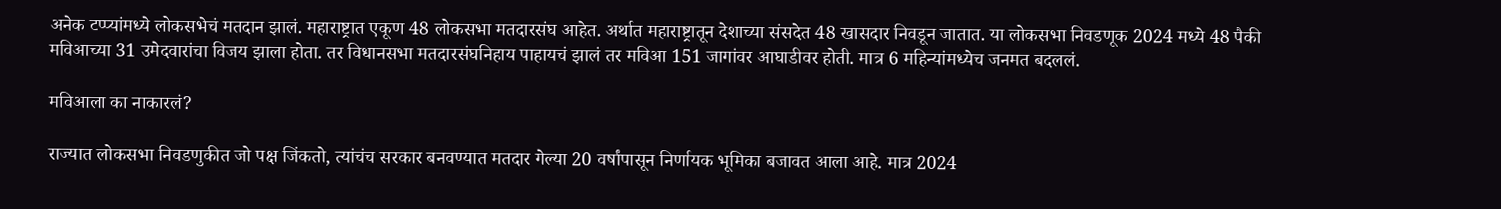अनेक टप्प्यांमध्ये लोकसभेचं मतदान झालं. महाराष्ट्रात एकूण 48 लोकसभा मतदारसंघ आहेत. अर्थात महाराष्ट्रातून देशाच्या संसदेत 48 खासदार निवडून जातात. या लोकसभा निवडणूक 2024 मध्ये 48 पैकी मविआच्या 31 उमेदवारांचा विजय झाला होता. तर विधानसभा मतदारसंघनिहाय पाहायचं झालं तर मविआ 151 जागांवर आघाडीवर होती. मात्र 6 महिन्यांमध्येच जनमत बदललं.

मविआला का नाकारलं?

राज्यात लोकसभा निवडणुकीत जो पक्ष जिंकतो, त्यांचंच सरकार बनवण्यात मतदार गेल्या 20 वर्षांपासून निर्णायक भूमिका बजावत आला आहे. मात्र 2024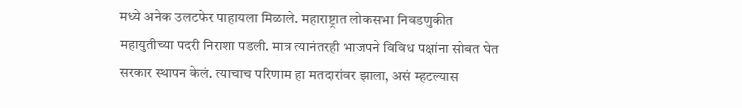मध्ये अनेक उलटफेर पाहायला मिळाले. महाराष्ट्रात लोकसभा निवडणुकीत महायुतीच्या पदरी निराशा पडली. मात्र त्यानंतरही भाजपने विविध पक्षांना सोबत घेत सरकार स्थापन केलं. त्याचाच परिणाम हा मतदारांवर झाला, असं म्हटल्यास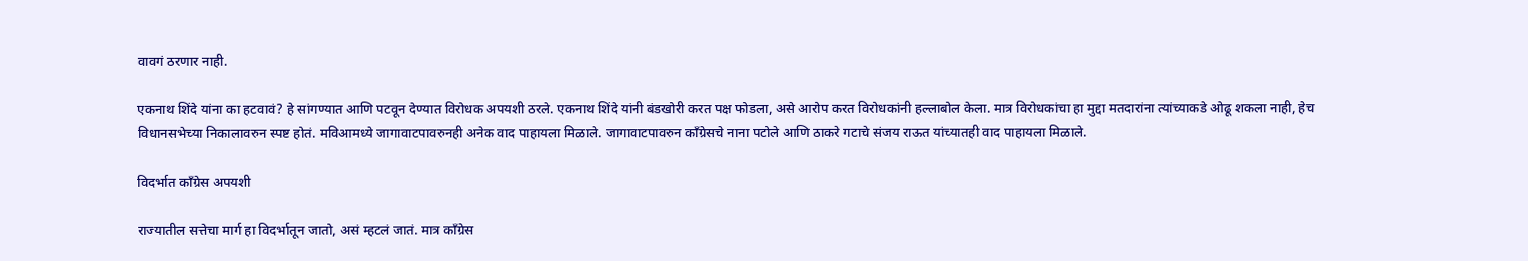वावगं ठरणार नाही.

एकनाथ शिंदे यांना का हटवावं? हे सांगण्यात आणि पटवून देण्यात विरोधक अपयशी ठरले. एकनाथ शिंदे यांनी बंडखोरी करत पक्ष फोडला, असे आरोप करत विरोधकांनी हल्लाबोल केला. मात्र विरोधकांचा हा मुद्दा मतदारांना त्यांच्याकडे ओढू शकला नाही, हेच विधानसभेच्या निकालावरुन स्पष्ट होतं. मविआमध्ये जागावाटपावरुनही अनेक वाद पाहायला मिळाले. जागावाटपावरुन काँग्रेसचे नाना पटोले आणि ठाकरे गटाचे संजय राऊत यांच्यातही वाद पाहायला मिळाले.

विदर्भात काँग्रेस अपयशी

राज्यातील सत्तेचा मार्ग हा विदर्भातून जातो, असं म्हटलं जातं. मात्र काँग्रेस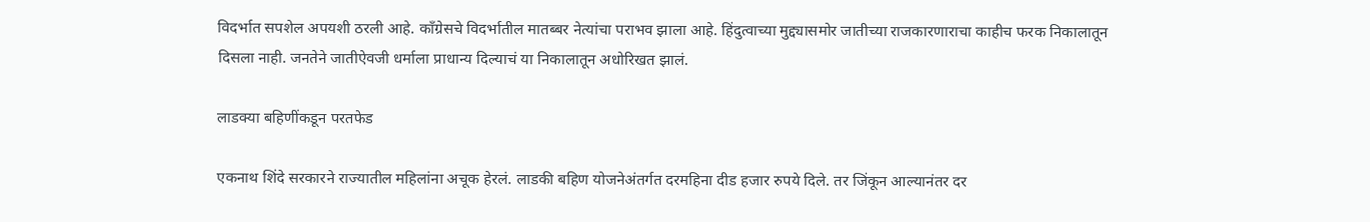विदर्भात सपशेल अपयशी ठरली आहे. काँग्रेसचे विदर्भातील मातब्बर नेत्यांचा पराभव झाला आहे. हिंदुत्वाच्या मुद्द्यासमोर जातीच्या राजकारणाराचा काहीच फरक निकालातून दिसला नाही. जनतेने जातीऐवजी धर्माला प्राधान्य दिल्याचं या निकालातून अधोरिखत झालं.

लाडक्या बहिणींकडून परतफेड

एकनाथ शिंदे सरकारने राज्यातील महिलांना अचूक हेरलं. लाडकी बहिण योजनेअंतर्गत दरमहिना दीड हजार रुपये दिले. तर जिंकून आल्यानंतर दर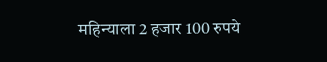महिन्याला 2 हजार 100 रुपये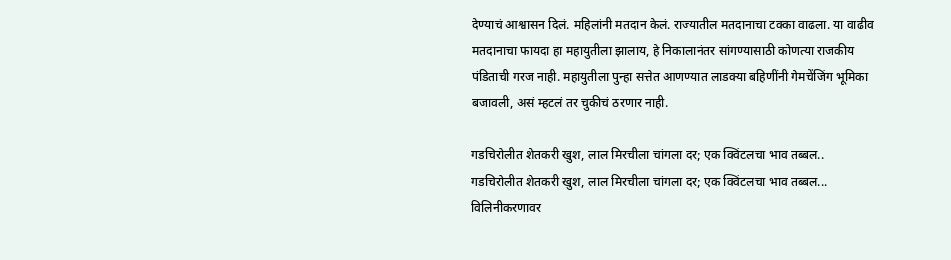देण्याचं आश्वासन दिलं. महिलांनी मतदान केलं. राज्यातील मतदानाचा टक्का वाढला. या वाढीव मतदानाचा फायदा हा महायुतीला झालाय, हे निकालानंतर सांगण्यासाठी कोणत्या राजकीय पंडिताची गरज नाही. महायुतीला पुन्हा सत्तेत आणण्यात लाडक्या बहि‍णींनी गेमचेंजिंग भूमिका बजावली, असं म्हटलं तर चुकीचं ठरणार नाही.

गडचिरोलीत शेतकरी खुश, लाल मिरचीला चांगला दर; एक क्विंटलचा भाव तब्बल..
गडचिरोलीत शेतकरी खुश, लाल मिरचीला चांगला दर; एक क्विंटलचा भाव तब्बल...
विलिनीकरणावर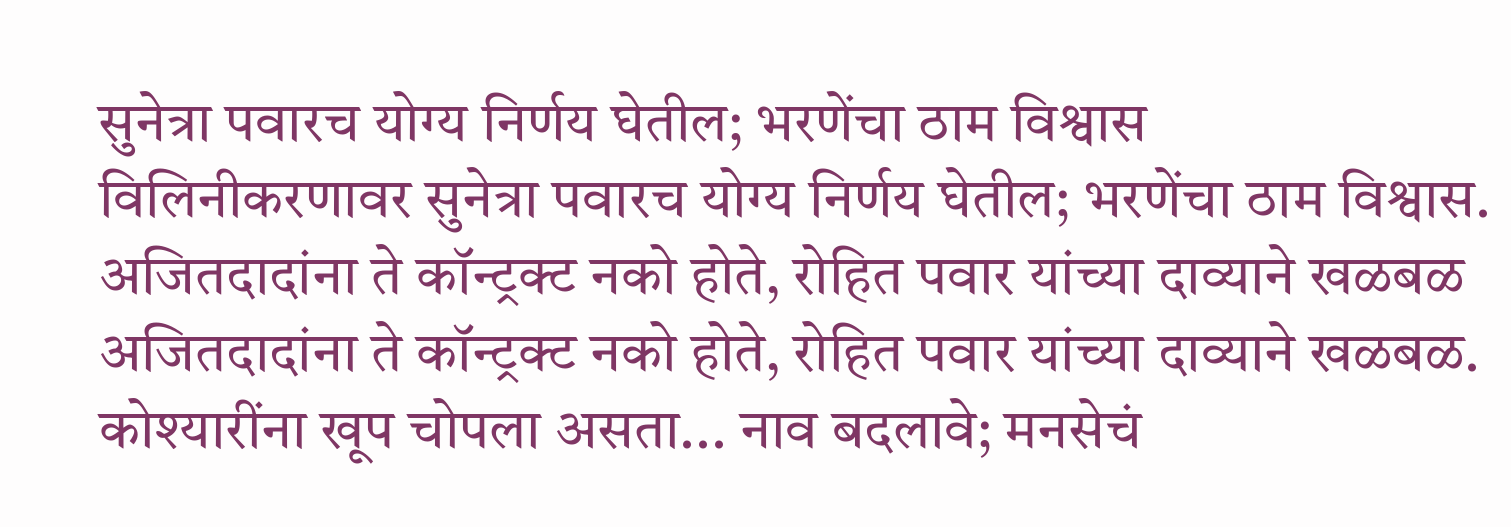सुनेत्रा पवारच योग्य निर्णय घेतील; भरणेंचा ठाम विश्वास
विलिनीकरणावर सुनेत्रा पवारच योग्य निर्णय घेतील; भरणेंचा ठाम विश्वास.
अजितदादांना ते कॉन्ट्रक्ट नको होते, रोहित पवार यांच्या दाव्याने खळबळ
अजितदादांना ते कॉन्ट्रक्ट नको होते, रोहित पवार यांच्या दाव्याने खळबळ.
कोश्यारींना खूप चोपला असता... नाव बदलावे; मनसेचं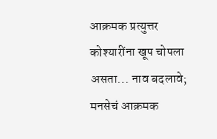आक्रमक प्रत्युत्तर
कोश्यारींना खूप चोपला असता... नाव बदलावे; मनसेचं आक्रमक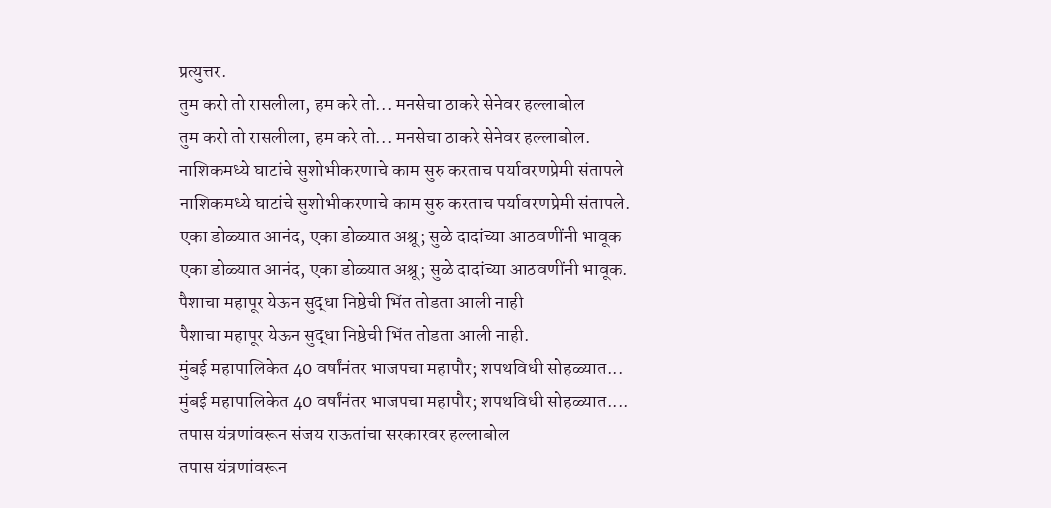प्रत्युत्तर.
तुम करो तो रासलीला, हम करे तो... मनसेचा ठाकरे सेनेवर हल्लाबोल
तुम करो तो रासलीला, हम करे तो... मनसेचा ठाकरे सेनेवर हल्लाबोल.
नाशिकमध्ये घाटांचे सुशोभीकरणाचे काम सुरु करताच पर्यावरणप्रेमी संतापले
नाशिकमध्ये घाटांचे सुशोभीकरणाचे काम सुरु करताच पर्यावरणप्रेमी संतापले.
एका डोळ्यात आनंद, एका डोळ्यात अश्रू; सुळे दादांच्या आठवणींनी भावूक
एका डोळ्यात आनंद, एका डोळ्यात अश्रू; सुळे दादांच्या आठवणींनी भावूक.
पैशाचा महापूर येऊन सुद्धा निष्ठेची भिंत तोडता आली नाही
पैशाचा महापूर येऊन सुद्धा निष्ठेची भिंत तोडता आली नाही.
मुंबई महापालिकेत 40 वर्षांनंतर भाजपचा महापौर; शपथविधी सोहळ्यात...
मुंबई महापालिकेत 40 वर्षांनंतर भाजपचा महापौर; शपथविधी सोहळ्यात....
तपास यंत्रणांवरून संजय राऊतांचा सरकारवर हल्लाबोल
तपास यंत्रणांवरून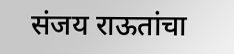संजय राऊतांचा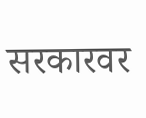सरकारवर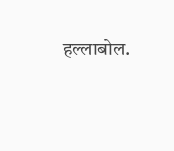हल्लाबोल.